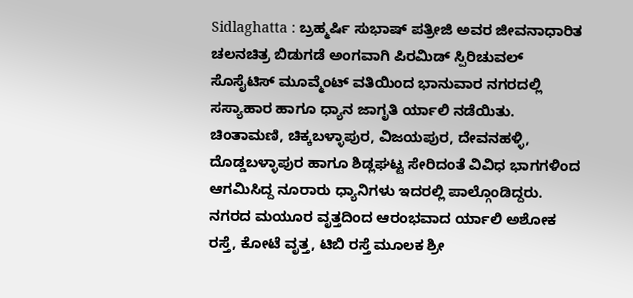Sidlaghatta : ಬ್ರಹ್ಮರ್ಷಿ ಸುಭಾಷ್ ಪತ್ರೀಜಿ ಅವರ ಜೀವನಾಧಾರಿತ ಚಲನಚಿತ್ರ ಬಿಡುಗಡೆ ಅಂಗವಾಗಿ ಪಿರಮಿಡ್ ಸ್ಪಿರಿಚುವಲ್ ಸೊಸೈಟಿಸ್ ಮೂವ್ಮೆಂಟ್ ವತಿಯಿಂದ ಭಾನುವಾರ ನಗರದಲ್ಲಿ ಸಸ್ಯಾಹಾರ ಹಾಗೂ ಧ್ಯಾನ ಜಾಗೃತಿ ರ್ಯಾಲಿ ನಡೆಯಿತು. ಚಿಂತಾಮಣಿ, ಚಿಕ್ಕಬಳ್ಳಾಪುರ, ವಿಜಯಪುರ, ದೇವನಹಳ್ಳಿ, ದೊಡ್ಡಬಳ್ಳಾಪುರ ಹಾಗೂ ಶಿಡ್ಲಘಟ್ಟ ಸೇರಿದಂತೆ ವಿವಿಧ ಭಾಗಗಳಿಂದ ಆಗಮಿಸಿದ್ದ ನೂರಾರು ಧ್ಯಾನಿಗಳು ಇದರಲ್ಲಿ ಪಾಲ್ಗೊಂಡಿದ್ದರು.
ನಗರದ ಮಯೂರ ವೃತ್ತದಿಂದ ಆರಂಭವಾದ ರ್ಯಾಲಿ ಅಶೋಕ ರಸ್ತೆ, ಕೋಟೆ ವೃತ್ತ, ಟಿಬಿ ರಸ್ತೆ ಮೂಲಕ ಶ್ರೀ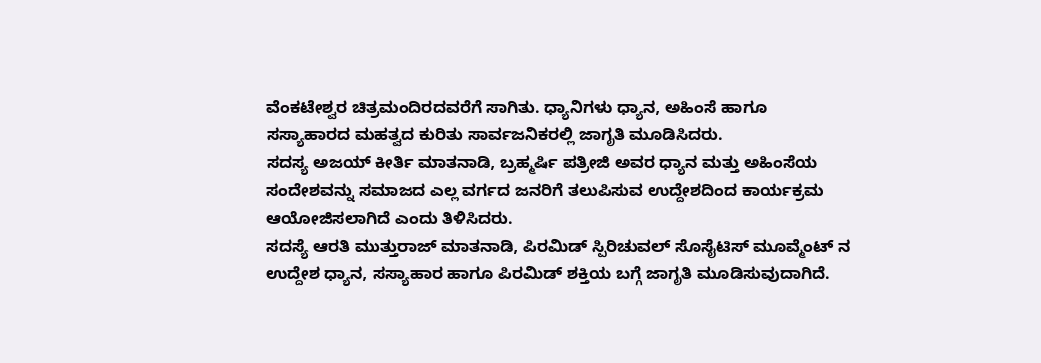ವೆಂಕಟೇಶ್ವರ ಚಿತ್ರಮಂದಿರದವರೆಗೆ ಸಾಗಿತು. ಧ್ಯಾನಿಗಳು ಧ್ಯಾನ, ಅಹಿಂಸೆ ಹಾಗೂ ಸಸ್ಯಾಹಾರದ ಮಹತ್ವದ ಕುರಿತು ಸಾರ್ವಜನಿಕರಲ್ಲಿ ಜಾಗೃತಿ ಮೂಡಿಸಿದರು.
ಸದಸ್ಯ ಅಜಯ್ ಕೀರ್ತಿ ಮಾತನಾಡಿ, ಬ್ರಹ್ಮರ್ಷಿ ಪತ್ರೀಜಿ ಅವರ ಧ್ಯಾನ ಮತ್ತು ಅಹಿಂಸೆಯ ಸಂದೇಶವನ್ನು ಸಮಾಜದ ಎಲ್ಲ ವರ್ಗದ ಜನರಿಗೆ ತಲುಪಿಸುವ ಉದ್ದೇಶದಿಂದ ಕಾರ್ಯಕ್ರಮ ಆಯೋಜಿಸಲಾಗಿದೆ ಎಂದು ತಿಳಿಸಿದರು.
ಸದಸ್ಯೆ ಆರತಿ ಮುತ್ತುರಾಜ್ ಮಾತನಾಡಿ, ಪಿರಮಿಡ್ ಸ್ಪಿರಿಚುವಲ್ ಸೊಸೈಟಿಸ್ ಮೂವ್ಮೆಂಟ್ ನ ಉದ್ದೇಶ ಧ್ಯಾನ, ಸಸ್ಯಾಹಾರ ಹಾಗೂ ಪಿರಮಿಡ್ ಶಕ್ತಿಯ ಬಗ್ಗೆ ಜಾಗೃತಿ ಮೂಡಿಸುವುದಾಗಿದೆ.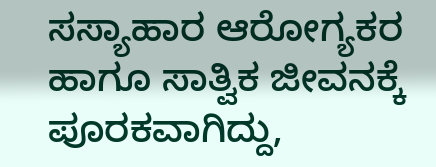ಸಸ್ಯಾಹಾರ ಆರೋಗ್ಯಕರ ಹಾಗೂ ಸಾತ್ವಿಕ ಜೀವನಕ್ಕೆ ಪೂರಕವಾಗಿದ್ದು,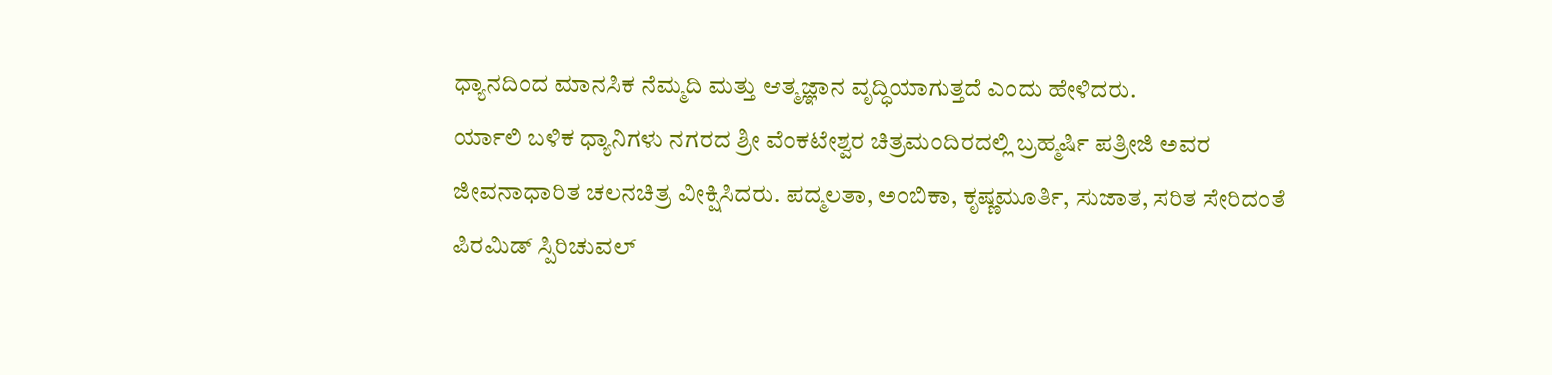ಧ್ಯಾನದಿಂದ ಮಾನಸಿಕ ನೆಮ್ಮದಿ ಮತ್ತು ಆತ್ಮಜ್ಞಾನ ವೃದ್ಧಿಯಾಗುತ್ತದೆ ಎಂದು ಹೇಳಿದರು.
ರ್ಯಾಲಿ ಬಳಿಕ ಧ್ಯಾನಿಗಳು ನಗರದ ಶ್ರೀ ವೆಂಕಟೇಶ್ವರ ಚಿತ್ರಮಂದಿರದಲ್ಲಿ ಬ್ರಹ್ಮರ್ಷಿ ಪತ್ರೀಜಿ ಅವರ ಜೀವನಾಧಾರಿತ ಚಲನಚಿತ್ರ ವೀಕ್ಷಿಸಿದರು. ಪದ್ಮಲತಾ, ಅಂಬಿಕಾ, ಕೃಷ್ಣಮೂರ್ತಿ, ಸುಜಾತ, ಸರಿತ ಸೇರಿದಂತೆ ಪಿರಮಿಡ್ ಸ್ಪಿರಿಚುವಲ್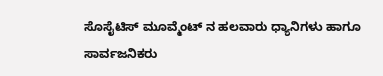ಸೊಸೈಟಿಸ್ ಮೂವ್ಮೆಂಟ್ ನ ಹಲವಾರು ಧ್ಯಾನಿಗಳು ಹಾಗೂ ಸಾರ್ವಜನಿಕರು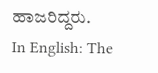ಹಾಜರಿದ್ದರು.
In English: The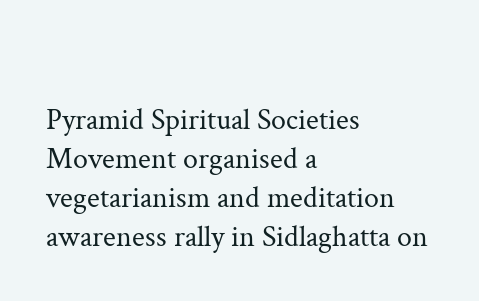Pyramid Spiritual Societies Movement organised a vegetarianism and meditation awareness rally in Sidlaghatta on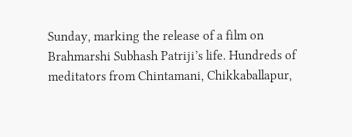Sunday, marking the release of a film on Brahmarshi Subhash Patriji’s life. Hundreds of meditators from Chintamani, Chikkaballapur,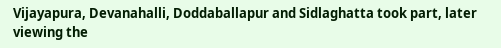Vijayapura, Devanahalli, Doddaballapur and Sidlaghatta took part, later viewing the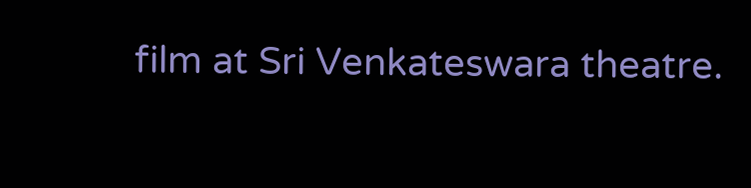film at Sri Venkateswara theatre.